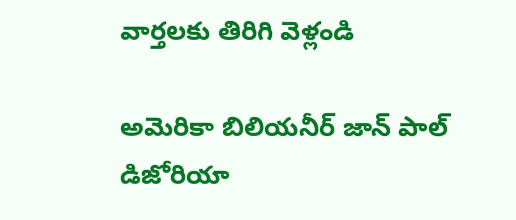వార్తలకు తిరిగి వెళ్లండి

అమెరికా బిలియనీర్ జాన్ పాల్ డిజోరియా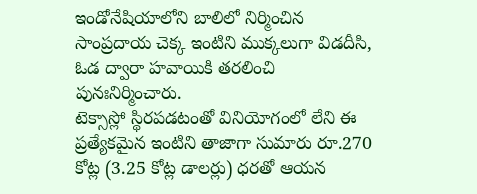ఇండోనేషియాలోని బాలిలో నిర్మించిన సాంప్రదాయ చెక్క ఇంటిని ముక్కలుగా విడదీసి, ఓడ ద్వారా హవాయికి తరలించి పునఃనిర్మించారు.
టెక్సాస్లో స్థిరపడటంతో వినియోగంలో లేని ఈ ప్రత్యేకమైన ఇంటిని తాజాగా సుమారు రూ.270 కోట్ల (3.25 కోట్ల డాలర్లు) ధరతో ఆయన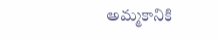అమ్మకానికి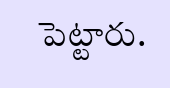పెట్టారు.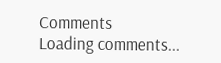Comments
Loading comments...